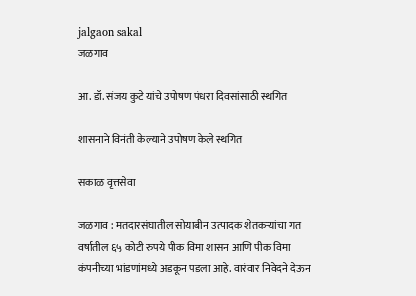jalgaon sakal
जळगाव

आ. डॉ. संजय कुटे यांचे उपोषण पंधरा दिवसांसाठी स्थगित

शासनाने विनंती केल्याने उपोषण केले स्थगित

सकाळ वृत्तसेवा

जळगाव : मतदारसंघातील सोयाबीन उत्पादक शेतकऱ्यांचा गत वर्षातील ६५ कोटी रुपये पीक विमा शासन आणि पीक विमा कंपनीच्या भांडणांमध्ये अडकून पडला आहे. वारंवार निवेदने देऊन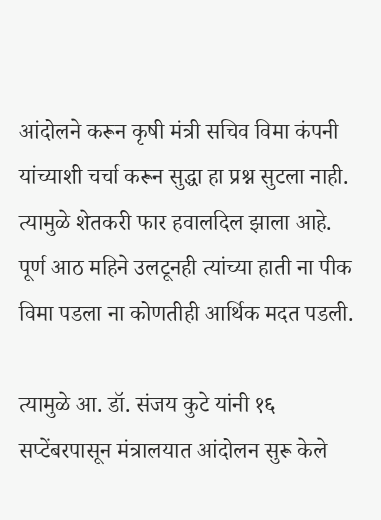आंदोलने करून कृषी मंत्री सचिव विमा कंपनी यांच्याशी चर्चा करून सुद्धा हा प्रश्न सुटला नाही. त्यामुळे शेतकरी फार हवालदिल झाला आहे. पूर्ण आठ महिने उलटूनही त्यांच्या हाती ना पीक विमा पडला ना कोणतीही आर्थिक मदत पडली.

त्‍यामुळे आ. डॉ. संजय कुटे यांनी १६ सप्टेंबरपासून मंत्रालयात आंदोलन सुरू केले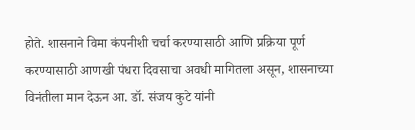होते. शासनाने विमा कंपनीशी चर्चा करण्यासाठी आणि प्रक्रिया पूर्ण करण्यासाठी आणखी पंधरा दिवसाचा अवधी मागितला असून, शासनाच्या विनंतीला मान देऊन आ. डॉ. संजय कुटे यांनी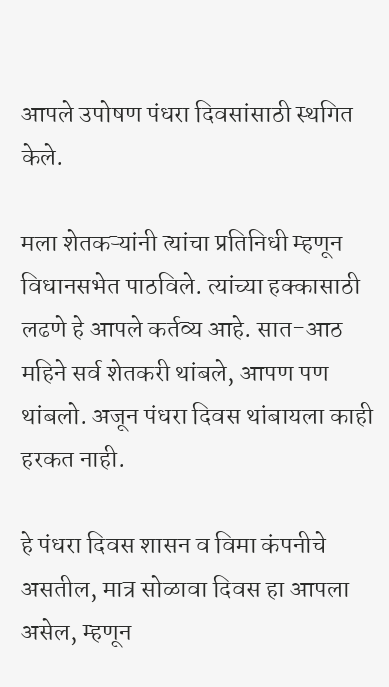आपले उपोषण पंधरा दिवसांसाठी स्थगित केले.

मला शेतकऱ्यांनी त्‍यांचा प्रतिनिधी म्‍हणून विधानसभेत पाठविले. त्यांच्या हक्कासाठी लढणे हे आपले कर्तव्य आहे. सात-आठ महिने सर्व शेतकरी थांबले, आपण पण थांबलो. अजून पंधरा दिवस थांबायला काही हरकत नाही.

हे पंधरा दिवस शासन व विमा कंपनीचे असतील, मात्र सोळावा दिवस हा आपला असेल, म्हणून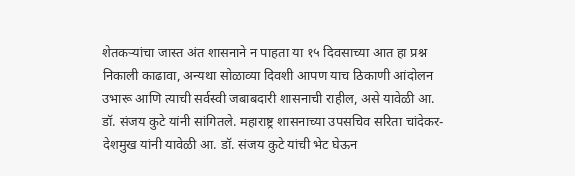शेतकऱ्यांचा जास्त अंत शासनाने न पाहता या १५ दिवसाच्या आत हा प्रश्न निकाली काढावा, अन्यथा सोळाव्या दिवशी आपण याच ठिकाणी आंदोलन उभारू आणि त्याची सर्वस्वी जबाबदारी शासनाची राहील, असे यावेळी आ. डॉ. संजय कुटे यांनी सांगितले. महाराष्ट्र शासनाच्या उपसचिव सरिता चांदेकर-देशमुख यांनी यावेळी आ. डॉ. संजय कुटे यांची भेट घेऊन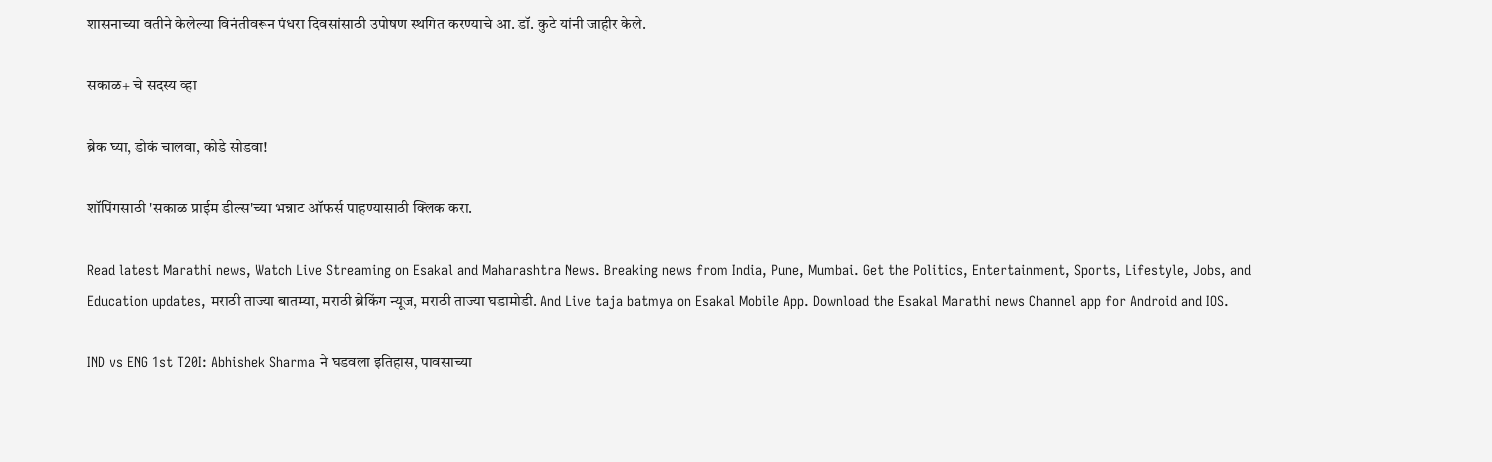शासनाच्या वतीने केलेल्या विनंतीवरून पंधरा दिवसांसाठी उपोषण स्थगित करण्याचे आ. डॉ. कुटे यांनी जाहीर केले.

सकाळ+ चे सदस्य व्हा

ब्रेक घ्या, डोकं चालवा, कोडे सोडवा!

शॉपिंगसाठी 'सकाळ प्राईम डील्स'च्या भन्नाट ऑफर्स पाहण्यासाठी क्लिक करा.

Read latest Marathi news, Watch Live Streaming on Esakal and Maharashtra News. Breaking news from India, Pune, Mumbai. Get the Politics, Entertainment, Sports, Lifestyle, Jobs, and Education updates, मराठी ताज्या बातम्या, मराठी ब्रेकिंग न्यूज, मराठी ताज्या घडामोडी. And Live taja batmya on Esakal Mobile App. Download the Esakal Marathi news Channel app for Android and IOS.

IND vs ENG 1st T20I: Abhishek Sharma ने घडवला इतिहास, पावसाच्या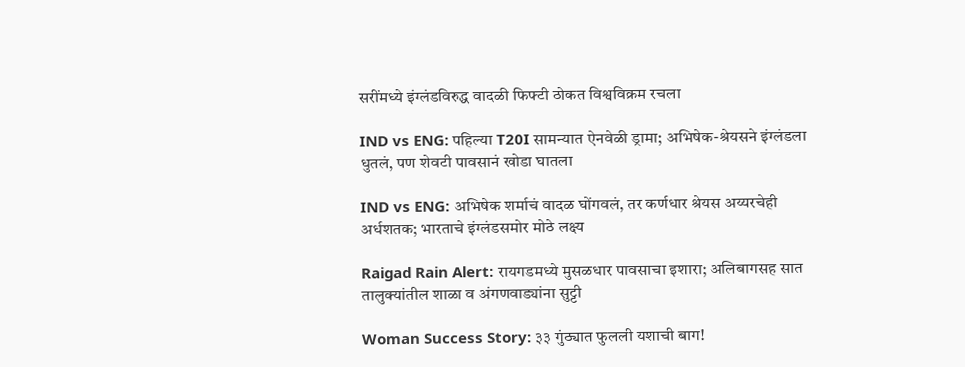सरींमध्ये इंग्लंडविरुद्ध वादळी फिफ्टी ठोकत विश्वविक्रम रचला

IND vs ENG: पहिल्या T20I सामन्यात ऐनवेळी ड्रामा; अभिषेक-श्रेयसने इंग्लंडला धुतलं, पण शेवटी पावसानं खोडा घातला

IND vs ENG: अभिषेक शर्माचं वादळ घोंगवलं, तर कर्णधार श्रेयस अय्यरचेही अर्धशतक; भारताचे इंग्लंडसमोर मोठे लक्ष्य

Raigad Rain Alert: रायगडमध्ये मुसळधार पावसाचा इशारा; अलिबागसह सात तालुक्यांतील शाळा व अंगणवाड्यांना सुट्टी

Woman Success Story: ३३ गुंठ्यात फुलली यशाची बाग!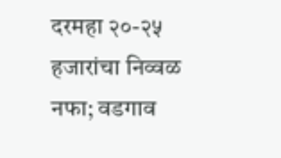दरमहा २०-२५ हजारांचा निव्वळ नफा; वडगाव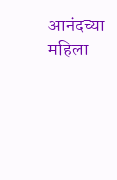आनंदच्या महिला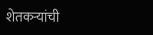शेतकऱ्यांची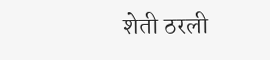शेती ठरली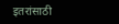इतरांसाठी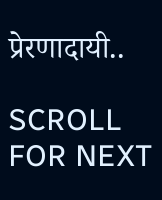प्रेरणादायी..

SCROLL FOR NEXT